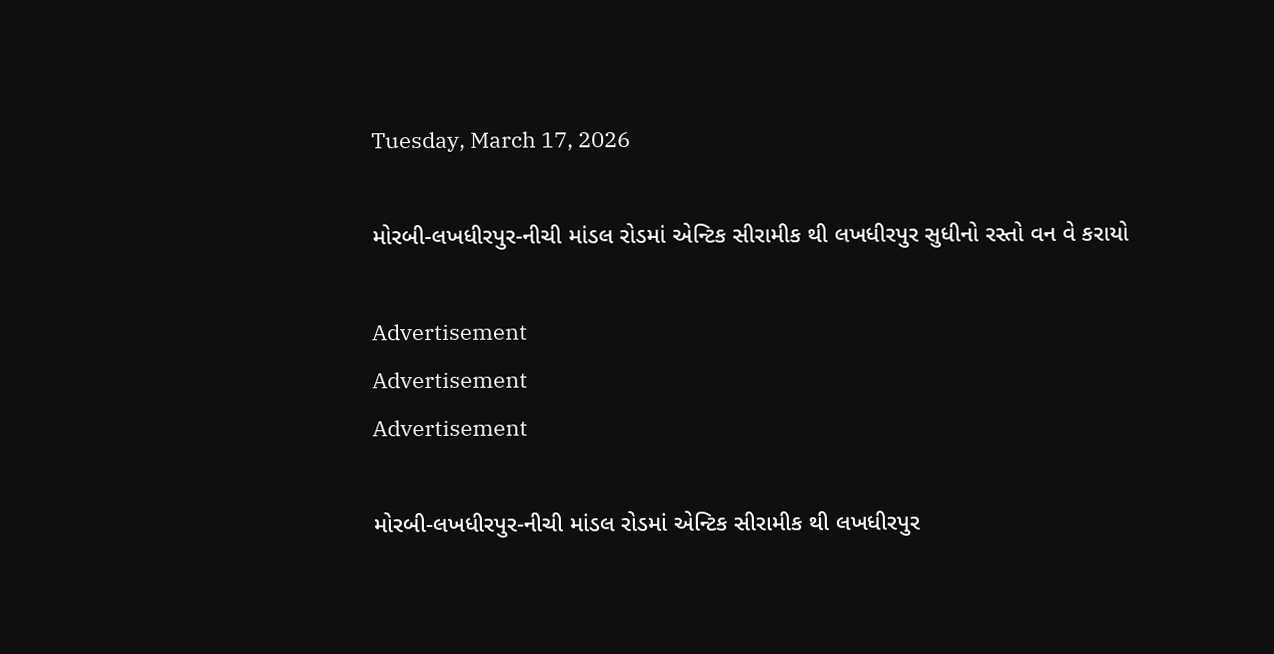Tuesday, March 17, 2026

મોરબી-લખધીરપુર-નીચી માંડલ રોડમાં એન્ટિક સીરામીક થી લખધીરપુર સુધીનો રસ્તો વન વે કરાયો

Advertisement
Advertisement
Advertisement

મોરબી-લખધીરપુર-નીચી માંડલ રોડમાં એન્ટિક સીરામીક થી લખધીરપુર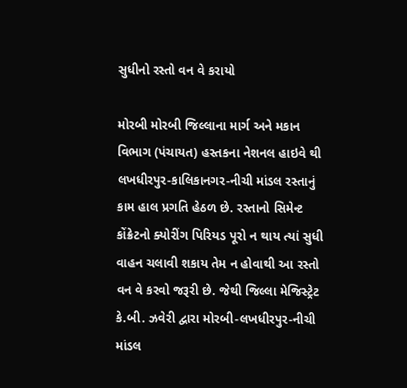સુધીનો રસ્તો વન વે કરાયો

મોરબી મોરબી જિલ્લાના માર્ગ અને મકાન વિભાગ (પંચાયત) હસ્તકના નેશનલ હાઇવે થી લખધીરપુર-કાલિકાનગર-નીચી માંડલ રસ્તાનું કામ હાલ પ્રગતિ હેઠળ છે. રસ્તાનો સિમેન્ટ કોંક્રેટનો ક્યોરીંગ પિરિયડ પૂરો ન થાય ત્યાં સુધી વાહન ચલાવી શકાય તેમ ન હોવાથી આ રસ્તો વન વે કરવો જરૂરી છે. જેથી જિલ્લા મેજિસ્ટ્રેટ કે.બી. ઝવેરી દ્વારા મોરબી-લખધીરપુર-નીચી માંડલ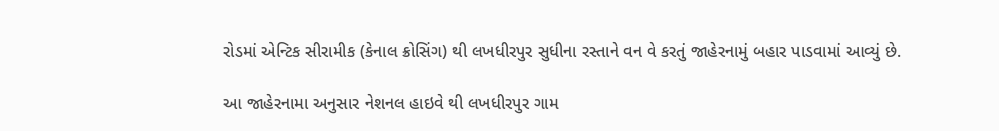રોડમાં એન્ટિક સીરામીક (કેનાલ ક્રોસિંગ) થી લખધીરપુર સુધીના રસ્તાને વન વે કરતું જાહેરનામું બહાર પાડવામાં આવ્યું છે.

આ જાહેરનામા અનુસાર નેશનલ હાઇવે થી લખધીરપુર ગામ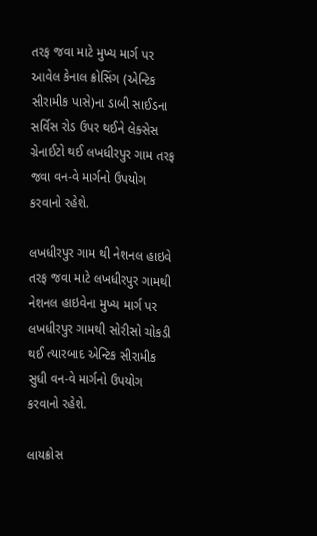તરફ જવા માટે મુખ્ય માર્ગ પર આવેલ કેનાલ ક્રોસિંગ (એન્ટિક સીરામીક પાસે)ના ડાબી સાઈડના સર્વિસ રોડ ઉપર થઈને લેક્સેસ ગ્રેનાઈટો થઈ લખધીરપુર ગામ તરફ જવા વન-વે માર્ગનો ઉપયોગ કરવાનો રહેશે.

લખધીરપુર ગામ થી નેશનલ હાઇવે તરફ જવા માટે લખધીરપુર ગામથી નેશનલ હાઇવેના મુખ્ય માર્ગ પર લખધીરપુર ગામથી સોરીસો ચોકડી થઈ ત્યારબાદ એન્ટિક સીરામીક સુધી વન-વે માર્ગનો ઉપયોગ કરવાનો રહેશે.

લાયક્રોસ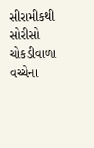સીરામીકથી સોરીસો ચોકડીવાળા વચ્ચેના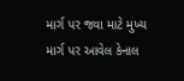માર્ગ પર જવા માટે મુખ્ય માર્ગ પર આવેલ કેનાલ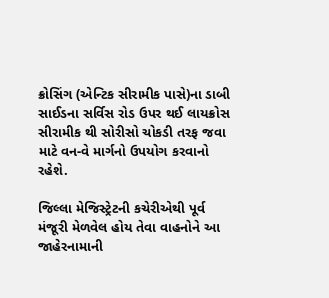ક્રોસિંગ (એન્ટિક સીરામીક પાસે)ના ડાબી સાઈડના સર્વિસ રોડ ઉપર થઈ લાયક્રોસ સીરામીક થી સોરીસો ચોકડી તરફ જવા માટે વન-વે માર્ગનો ઉપયોગ કરવાનો રહેશે.

જિલ્લા મેજિસ્ટ્રેટની કચેરીએથી પૂર્વ મંજૂરી મેળવેલ હોય તેવા વાહનોને આ જાહેરનામાની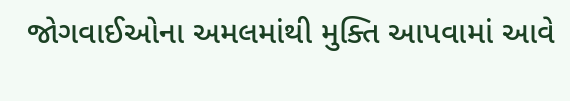જોગવાઈઓના અમલમાંથી મુક્તિ આપવામાં આવે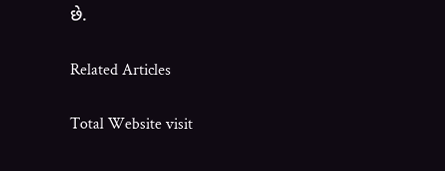છે.

Related Articles

Total Website visit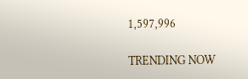1,597,996

TRENDING NOW